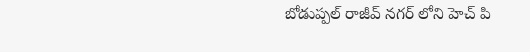బోడుప్పల్ రాజీవ్ నగర్ లోని హెచ్ పి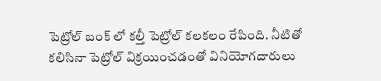పెట్రోల్ బంక్ లో కల్తీ పెట్రోల్ కలకలం రేపింది. నీటితో కలిసినా పెట్రోల్ విక్రయించడంతో వినియోగదారులు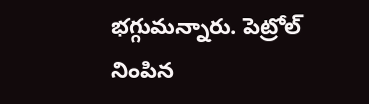భగ్గుమన్నారు. పెట్రోల్ నింపిన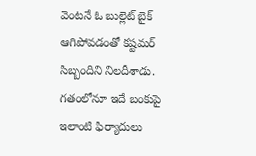వెంటనే ఓ బుల్లెట్ బైక్ ఆగిపోవడంతో కష్టమర్ సిబ్బందిని నిలదీశాడు. గతంలోనూ ఇదే బంకుపై ఇలాంటి ఫిర్యాదులు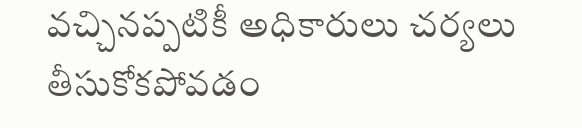వచ్చినప్పటికీ అధికారులు చర్యలు తీసుకోకపోవడం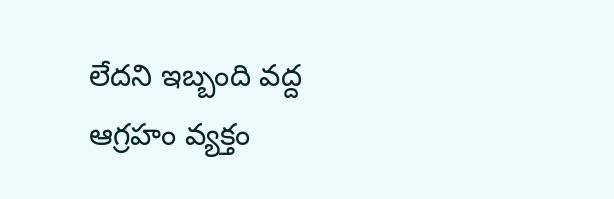లేదని ఇబ్బంది వద్ద ఆగ్రహం వ్యక్తం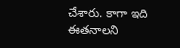చేశారు. కాగా ఇది ఈతనాలని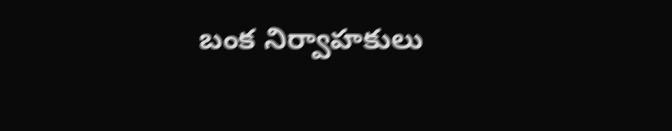బంక నిర్వాహకులు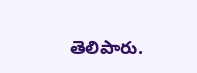తెలిపారు.